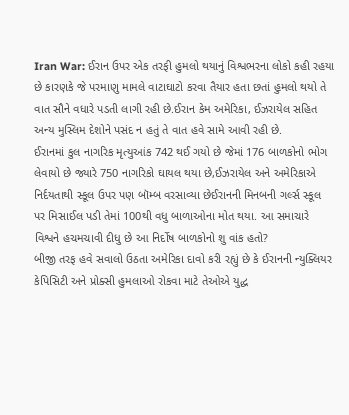Iran War: ઈરાન ઉપર એક તરફી હુમલો થયાનું વિશ્વભરના લોકો કહી રહયા છે કારણકે જે પરમાણુ મામલે વાટાઘાટો કરવા તૈયાર હતા છતાં હુમલો થયો તે વાત સૌને વધારે પડતી લાગી રહી છે.ઈરાન કેમ અમેરિકા, ઈઝરાયેલ સહિત અન્ય મુસ્લિમ દેશોને પસંદ ન હતું તે વાત હવે સામે આવી રહી છે.
ઈરાનમાં કુલ નાગરિક મૃત્યુઆંક 742 થઈ ગયો છે જેમાં 176 બાળકોનો ભોગ લેવાયો છે જ્યારે 750 નાગરિકો ઘાયલ થયા છે,ઈઝરાયેલ અને અમેરિકાએ નિર્દયતાથી સ્કૂલ ઉપર પણ બૉમ્બ વરસાવ્યા છેઈરાનની મિનબની ગર્લ્સ સ્કૂલ પર મિસાઈલ પડી તેમાં 100થી વધુ બાળાઓના મોત થયા. આ સમાચારે વિશ્વને હચમચાવી દીધુ છે આ નિર્દોષ બાળકોનો શુ વાંક હતો?
બીજી તરફ હવે સવાલો ઉઠતા અમેરિકા દાવો કરી રહ્યું છે કે ઈરાનની ન્યુક્લિયર કેપિસિટી અને પ્રોક્સી હુમલાઓ રોકવા માટે તેઓએ યુદ્ધ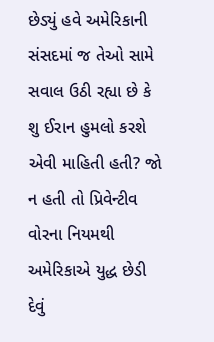છેડ્યું હવે અમેરિકાની સંસદમાં જ તેઓ સામે સવાલ ઉઠી રહ્યા છે કે શુ ઈરાન હુમલો કરશે એવી માહિતી હતી? જો ન હતી તો પ્રિવેન્ટીવ વોરના નિયમથી અમેરિકાએ યુદ્ધ છેડી દેવું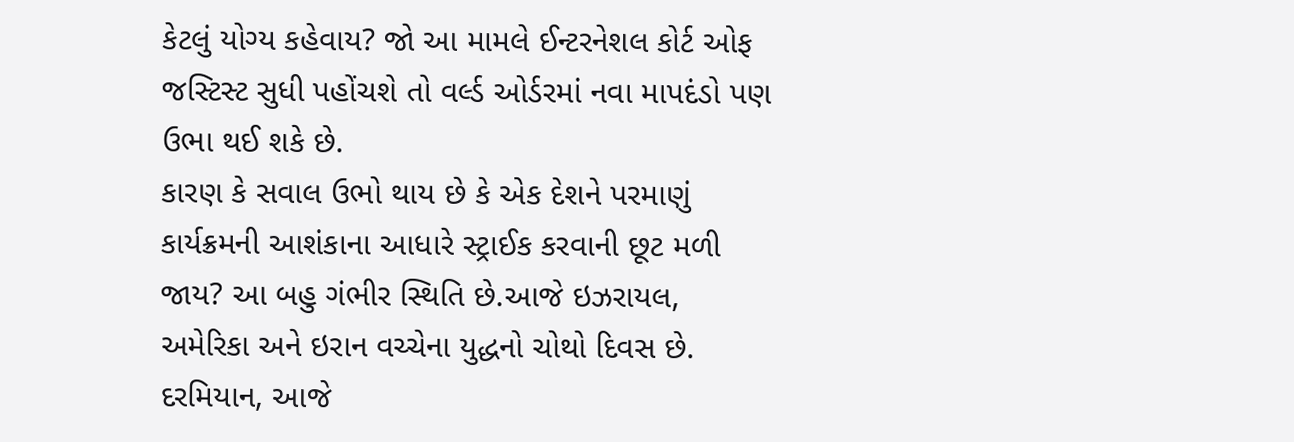કેટલું યોગ્ય કહેવાય? જો આ મામલે ઈન્ટરનેશલ કોર્ટ ઓફ જસ્ટિસ્ટ સુધી પહોંચશે તો વર્લ્ડ ઓર્ડરમાં નવા માપદંડો પણ ઉભા થઈ શકે છે.
કારણ કે સવાલ ઉભો થાય છે કે એક દેશને પરમાણું કાર્યક્રમની આશંકાના આધારે સ્ટ્રાઈક કરવાની છૂટ મળી જાય? આ બહુ ગંભીર સ્થિતિ છે.આજે ઇઝરાયલ, અમેરિકા અને ઇરાન વચ્ચેના યુદ્ધનો ચોથો દિવસ છે. દરમિયાન, આજે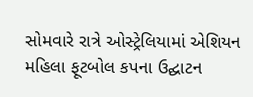સોમવારે રાત્રે ઓસ્ટ્રેલિયામાં એશિયન મહિલા ફૂટબોલ કપના ઉદ્ઘાટન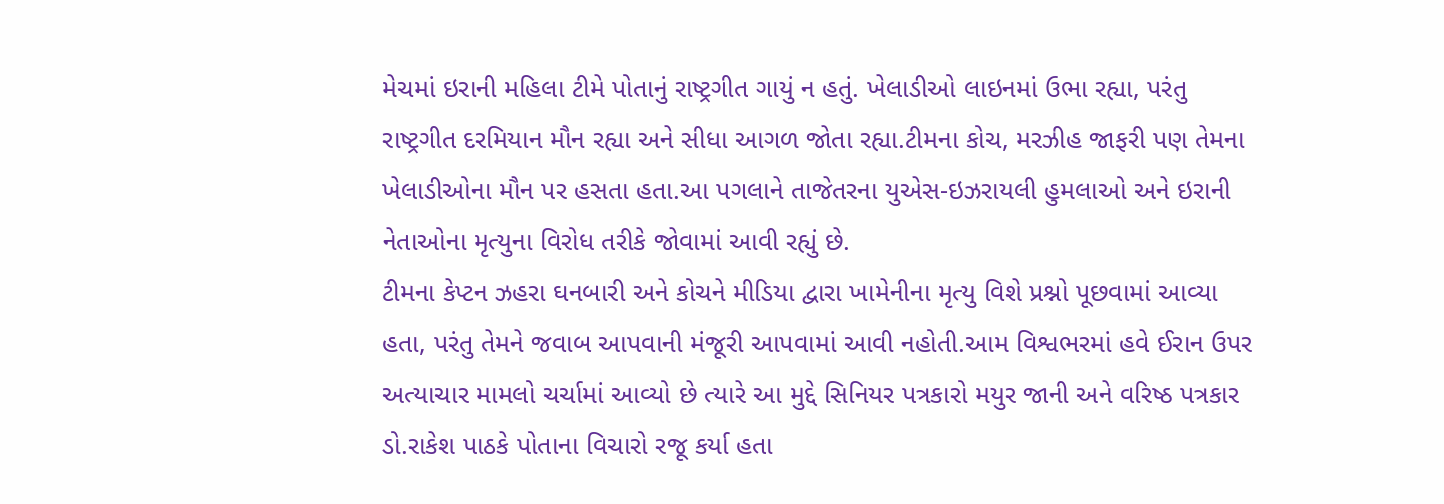મેચમાં ઇરાની મહિલા ટીમે પોતાનું રાષ્ટ્રગીત ગાયું ન હતું. ખેલાડીઓ લાઇનમાં ઉભા રહ્યા, પરંતુ રાષ્ટ્રગીત દરમિયાન મૌન રહ્યા અને સીધા આગળ જોતા રહ્યા.ટીમના કોચ, મરઝીહ જાફરી પણ તેમના ખેલાડીઓના મૌન પર હસતા હતા.આ પગલાને તાજેતરના યુએસ-ઇઝરાયલી હુમલાઓ અને ઇરાની નેતાઓના મૃત્યુના વિરોધ તરીકે જોવામાં આવી રહ્યું છે.
ટીમના કેપ્ટન ઝહરા ઘનબારી અને કોચને મીડિયા દ્વારા ખામેનીના મૃત્યુ વિશે પ્રશ્નો પૂછવામાં આવ્યા હતા, પરંતુ તેમને જવાબ આપવાની મંજૂરી આપવામાં આવી નહોતી.આમ વિશ્વભરમાં હવે ઈરાન ઉપર અત્યાચાર મામલો ચર્ચામાં આવ્યો છે ત્યારે આ મુદ્દે સિનિયર પત્રકારો મયુર જાની અને વરિષ્ઠ પત્રકાર ડો.રાકેશ પાઠકે પોતાના વિચારો રજૂ કર્યા હતા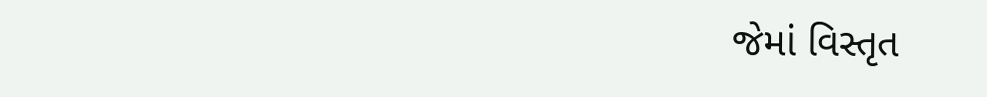જેમાં વિસ્તૃત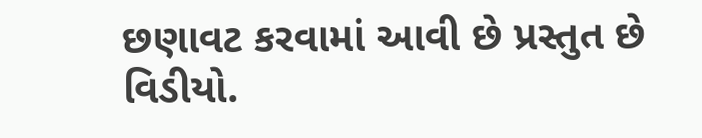છણાવટ કરવામાં આવી છે પ્રસ્તુત છે વિડીયો.